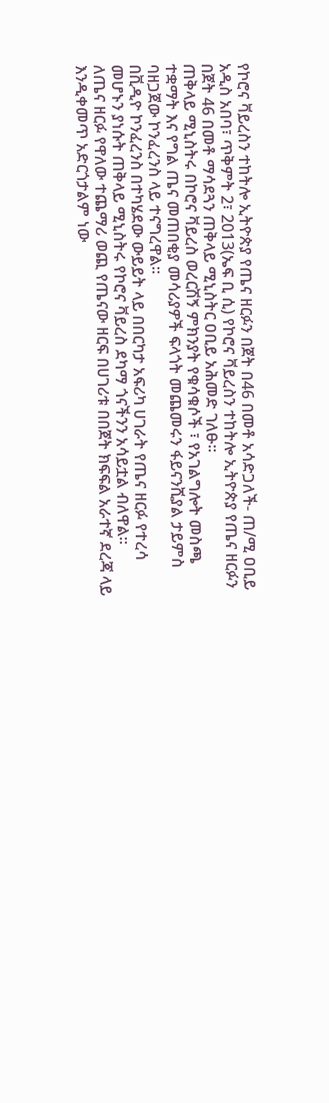የኮሮና ቫይረስን ተከትሎ ኢትዮጵያ የጤና ዘርፉን በጀት በ46 በመቶ አሳድጋለች- ጠ/ሚ ዐቢይ
አዲስ አበባ፣ ጥቅምት 2፣ 2013(ኤፍ ቢ ሲ) የኮሮና ቫይረስን ተከትሎ ኢትዮጵያ የጤና ዘርፉን በጀት 46 በመቶ ማሳደጓን ጠቅላይ ሚኒስትር ዐቢይ አሕመድ ገለፁ።
ጠቅላይ ሚኒስትሩ በኮሮና ቫይረስ ወረርሽኝ ምክንያት የቁሳቁሶች ፣ የአገልግሎት መስጫ ተቋማት እና የግል ጤና መጠበቂያ መሳሪያዎች ፍላጎት መጨመሩን ፋይናንሺያል ታይምስ ባዘጋጀው ኮንፈረንስ ላይ ተናግረዋል።
በቪዲዮ ኮንፈረንስ በተካሄደው ውይይት ላይ በበርካታ አፍሪካ ሀገራት የጤና ዘርፉ የተረሳ መሆኑን ያነሱት ጠቅላይ ሚኒስትሩ የኮሮና ቫይረስ ደካማ ጎናችንን አሳይቷል ብለዋል።
ለጤና ዘርፉ የዋለው ተጨማሪ ወጪ የጤናው ዘርፍ በሀገሪቱ በበጀት ክፍፍል አራተኛ ደረጃ ላይ እንዲቀመጥ አድርጎታልም ነው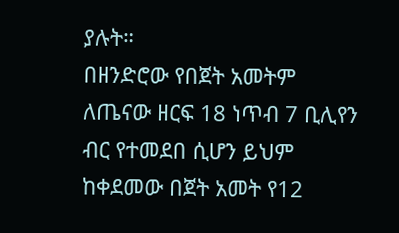ያሉት።
በዘንድሮው የበጀት አመትም ለጤናው ዘርፍ 18 ነጥብ 7 ቢሊየን ብር የተመደበ ሲሆን ይህም ከቀደመው በጀት አመት የ12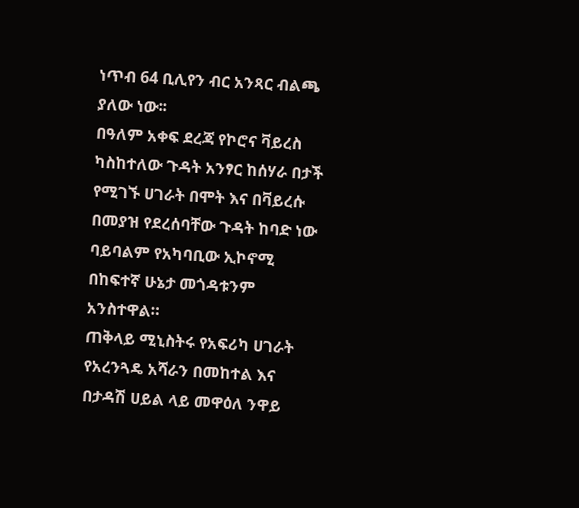ነጥብ 64 ቢሊየን ብር አንጻር ብልጫ ያለው ነው፡፡
በዓለም አቀፍ ደረጃ የኮሮና ቫይረስ ካስከተለው ጉዳት አንፃር ከሰሃራ በታች የሚገኙ ሀገራት በሞት እና በቫይረሱ በመያዝ የደረሰባቸው ጉዳት ከባድ ነው ባይባልም የአካባቢው ኢኮኖሚ በከፍተኛ ሁኔታ መጎዳቱንም አንስተዋል።
ጠቅላይ ሚኒስትሩ የአፍሪካ ሀገራት የአረንጓዴ አሻራን በመከተል እና በታዳሽ ሀይል ላይ መዋዕለ ንዋይ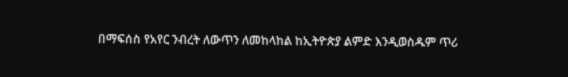በማፍሰስ የአየር ንብረት ለውጥን ለመከላከል ከኢትዮጵያ ልምድ እንዲወስዱም ጥሪ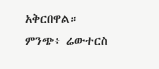አቅርበዋል።
ምንጭ፥ ሬውተርስ